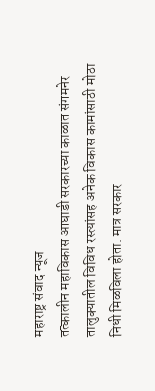महाराष्ट्र संवाद न्यूज
तत्कालीन महाविकास आघाडी सरकारच्या काळात संगमनेर तालुक्यातील विविध रस्त्यांसह अनेक विकास कामांसाठी मोठा निधी मिळविला होता. मात्र सरकार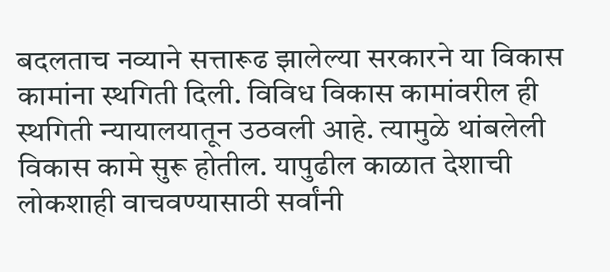बदलताच नव्याने सत्तारूढ झालेल्या सरकारने या विकास कामांना स्थगिती दिली. विविध विकास कामांवरील ही स्थगिती न्यायालयातून उठवली आहे. त्यामुळे थांबलेली विकास कामे सुरू होतील. यापुढील काळात देशाची लोकशाही वाचवण्यासाठी सर्वांनी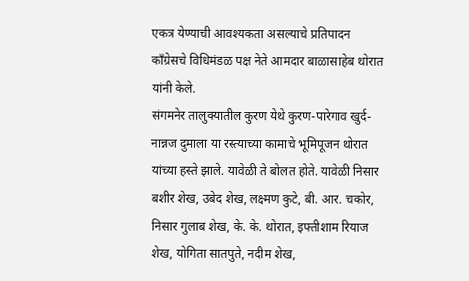एकत्र येण्याची आवश्यकता असल्याचे प्रतिपादन काँग्रेसचे विधिमंडळ पक्ष नेते आमदार बाळासाहेब थोरात यांनी केले.
संगमनेर तालुक्यातील कुरण येथे कुरण-पारेगाव खुर्द-नान्नज दुमाला या रस्त्याच्या कामाचे भूमिपूजन थोरात यांच्या हस्ते झाले. यावेळी ते बोलत होते. यावेळी निसार बशीर शेख, उबेद शेख, लक्ष्मण कुटे, बी. आर. चकोर, निसार गुलाब शेख, के. के. थोरात, इफ्तीशाम रियाज शेख, योगिता सातपुते, नदीम शेख,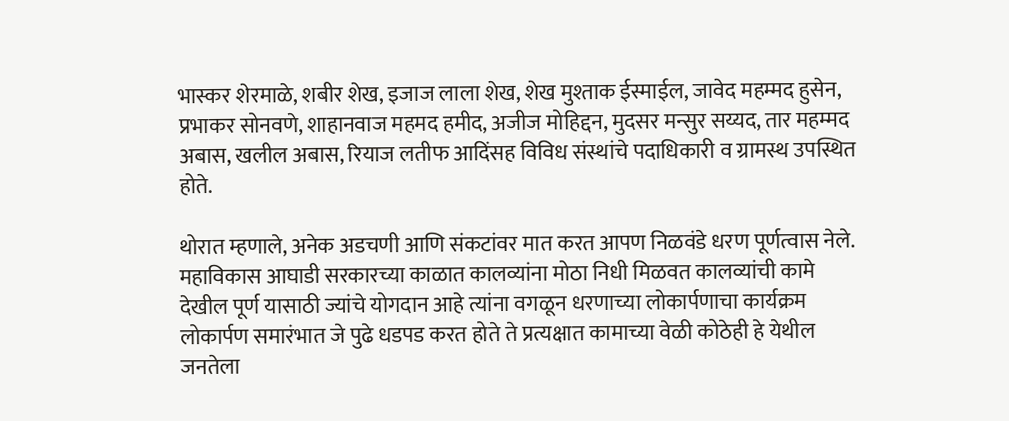भास्कर शेरमाळे, शबीर शेख, इजाज लाला शेख, शेख मुश्ताक ईस्माईल, जावेद महम्मद हुसेन, प्रभाकर सोनवणे, शाहानवाज महमद हमीद, अजीज मोहिद्दन, मुदसर मन्सुर सय्यद, तार महम्मद अबास, खलील अबास, रियाज लतीफ आदिंसह विविध संस्थांचे पदाधिकारी व ग्रामस्थ उपस्थित होते.

थोरात म्हणाले, अनेक अडचणी आणि संकटांवर मात करत आपण निळवंडे धरण पूर्णत्वास नेले. महाविकास आघाडी सरकारच्या काळात कालव्यांना मोठा निधी मिळवत कालव्यांची कामे देखील पूर्ण यासाठी ज्यांचे योगदान आहे त्यांना वगळून धरणाच्या लोकार्पणाचा कार्यक्रम लोकार्पण समारंभात जे पुढे धडपड करत होते ते प्रत्यक्षात कामाच्या वेळी कोठेही हे येथील जनतेला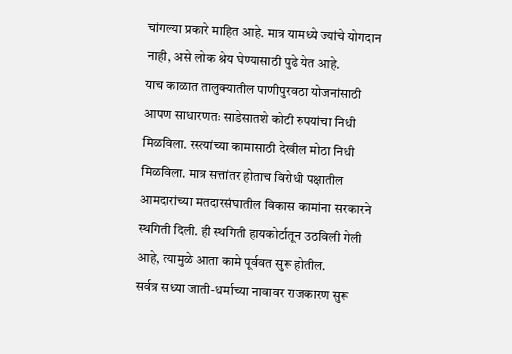चांगल्या प्रकारे माहित आहे. मात्र यामध्ये ज्यांचे योगदान नाही, असे लोक श्रेय घेण्यासाठी पुढे येत आहे.
याच काळात तालुक्यातील पाणीपुरवठा योजनांसाठी आपण साधारणतः साडेसातशे कोटी रुपयांचा निधी मिळविला. रस्त्यांच्या कामासाठी देखील मोठा निधी मिळविला. मात्र सत्तांतर होताच विरोधी पक्षातील आमदारांच्या मतदारसंघातील विकास कामांना सरकारने स्थगिती दिली. ही स्थगिती हायकोर्टातून उठविली गेली आहे, त्यामुळे आता कामे पूर्ववत सुरू होतील.
सर्वत्र सध्या जाती-धर्माच्या नावावर राजकारण सुरू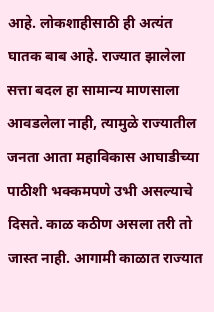आहे. लोकशाहीसाठी ही अत्यंत घातक बाब आहे. राज्यात झालेला सत्ता बदल हा सामान्य माणसाला आवडलेला नाही, त्यामुळे राज्यातील जनता आता महाविकास आघाडीच्या पाठीशी भक्कमपणे उभी असल्याचे दिसते. काळ कठीण असला तरी तो जास्त नाही. आगामी काळात राज्यात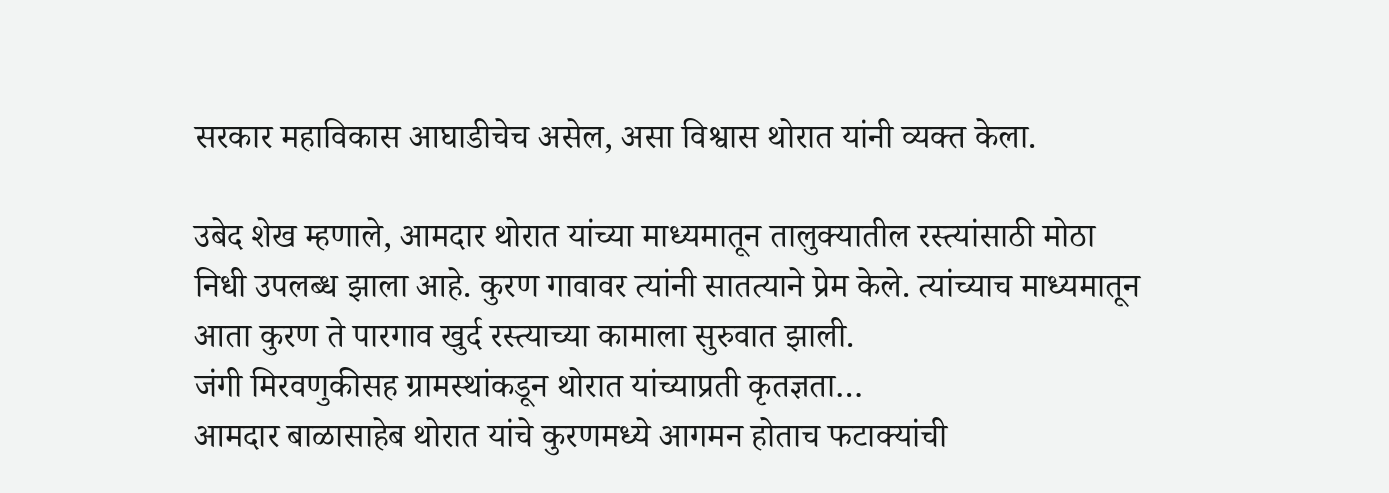सरकार महाविकास आघाडीचेच असेल, असा विश्वास थोरात यांनी व्यक्त केला.

उबेद शेख म्हणाले, आमदार थोरात यांच्या माध्यमातून तालुक्यातील रस्त्यांसाठी मोठा निधी उपलब्ध झाला आहे. कुरण गावावर त्यांनी सातत्याने प्रेम केले. त्यांच्याच माध्यमातून आता कुरण ते पारगाव खुर्द रस्त्याच्या कामाला सुरुवात झाली.
जंगी मिरवणुकीसह ग्रामस्थांकडून थोरात यांच्याप्रती कृतज्ञता…
आमदार बाळासाहेब थोरात यांचे कुरणमध्ये आगमन होताच फटाक्यांची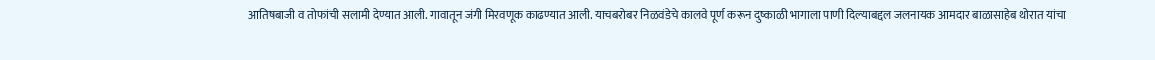आतिषबाजी व तोफांची सलामी देण्यात आली. गावातून जंगी मिरवणूक काढण्यात आली. याचबरोबर निळवंडेचे कालवे पूर्ण करून दुष्काळी भागाला पाणी दिल्याबद्दल जलनायक आमदार बाळासाहेब थोरात यांचा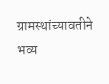ग्रामस्थांच्यावतीने भव्य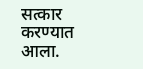सत्कार करण्यात आला.